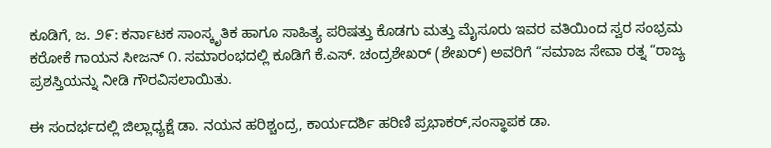ಕೂಡಿಗೆ, ಜ. ೨೯: ಕರ್ನಾಟಕ ಸಾಂಸ್ಕೃತಿಕ ಹಾಗೂ ಸಾಹಿತ್ಯ ಪರಿಷತ್ತು ಕೊಡಗು ಮತ್ತು ಮೈಸೂರು ಇವರ ವತಿಯಿಂದ ಸ್ವರ ಸಂಭ್ರಮ ಕರೋಕೆ ಗಾಯನ ಸೀಜನ್ ೧. ಸಮಾರಂಭದಲ್ಲಿ ಕೂಡಿಗೆ ಕೆ.ಎಸ್. ಚಂದ್ರಶೇಖರ್ (ಶೇಖರ್) ಅವರಿಗೆ “ಸಮಾಜ ಸೇವಾ ರತ್ನ “ರಾಜ್ಯ ಪ್ರಶಸ್ತಿಯನ್ನು ನೀಡಿ ಗೌರವಿಸಲಾಯಿತು.

ಈ ಸಂದರ್ಭದಲ್ಲಿ ಜಿಲ್ಲಾಧ್ಯಕ್ಷೆ ಡಾ. ನಯನ ಹರಿಶ್ಚಂದ್ರ, ಕಾರ್ಯದರ್ಶಿ ಹರಿಣಿ ಪ್ರಭಾಕರ್,ಸಂಸ್ಥಾಪಕ ಡಾ.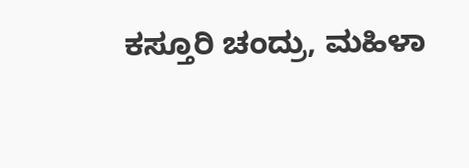ಕಸ್ತೂರಿ ಚಂದ್ರು, ಮಹಿಳಾ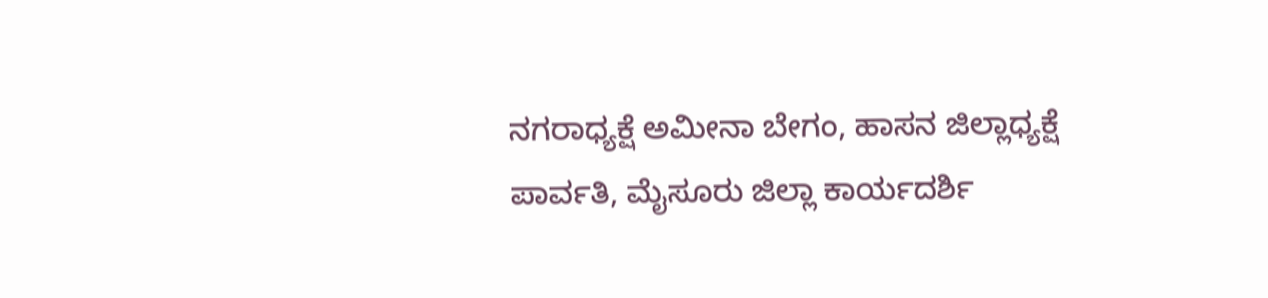ನಗರಾಧ್ಯಕ್ಷೆ ಅಮೀನಾ ಬೇಗಂ, ಹಾಸನ ಜಿಲ್ಲಾಧ್ಯಕ್ಷೆ ಪಾರ್ವತಿ, ಮೈಸೂರು ಜಿಲ್ಲಾ ಕಾರ್ಯದರ್ಶಿ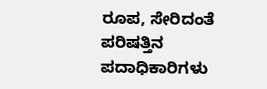ರೂಪ, ಸೇರಿದಂತೆ ಪರಿಷತ್ತಿನ ಪದಾಧಿಕಾರಿಗಳು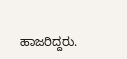ಹಾಜರಿದ್ದರು.